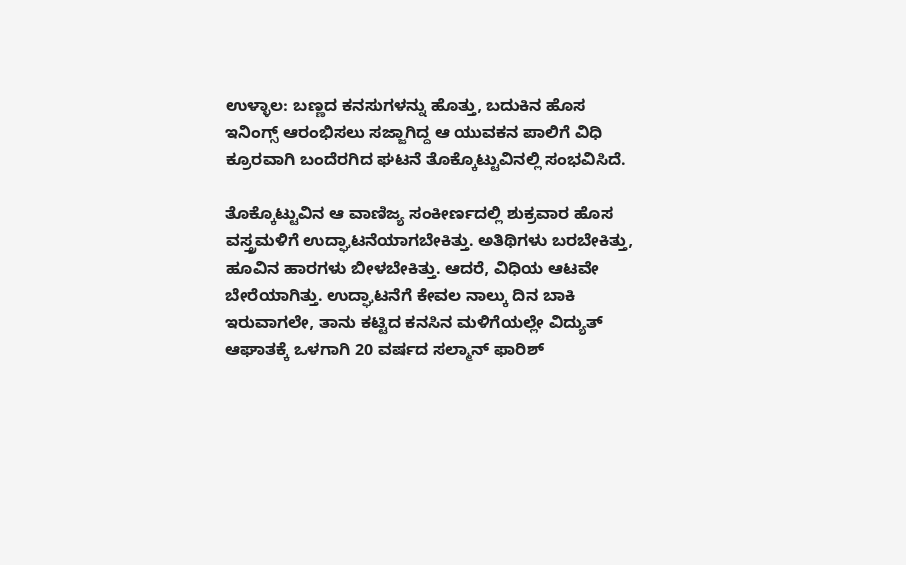ಉಳ್ಳಾಲ: ಬಣ್ಣದ ಕನಸುಗಳನ್ನು ಹೊತ್ತು, ಬದುಕಿನ ಹೊಸ ಇನಿಂಗ್ಸ್ ಆರಂಭಿಸಲು ಸಜ್ಜಾಗಿದ್ದ ಆ ಯುವಕನ ಪಾಲಿಗೆ ವಿಧಿ ಕ್ರೂರವಾಗಿ ಬಂದೆರಗಿದ ಘಟನೆ ತೊಕ್ಕೊಟ್ಟುವಿನಲ್ಲಿ ಸಂಭವಿಸಿದೆ.

ತೊಕ್ಕೊಟ್ಟುವಿನ ಆ ವಾಣಿಜ್ಯ ಸಂಕೀರ್ಣದಲ್ಲಿ ಶುಕ್ರವಾರ ಹೊಸ ವಸ್ತ್ರಮಳಿಗೆ ಉದ್ಘಾಟನೆಯಾಗಬೇಕಿತ್ತು. ಅತಿಥಿಗಳು ಬರಬೇಕಿತ್ತು, ಹೂವಿನ ಹಾರಗಳು ಬೀಳಬೇಕಿತ್ತು. ಆದರೆ, ವಿಧಿಯ ಆಟವೇ ಬೇರೆಯಾಗಿತ್ತು. ಉದ್ಘಾಟನೆಗೆ ಕೇವಲ ನಾಲ್ಕು ದಿನ ಬಾಕಿ ಇರುವಾಗಲೇ, ತಾನು ಕಟ್ಟಿದ ಕನಸಿನ ಮಳಿಗೆಯಲ್ಲೇ ವಿದ್ಯುತ್ ಆಘಾತಕ್ಕೆ ಒಳಗಾಗಿ 20 ವರ್ಷದ ಸಲ್ಮಾನ್ ಫಾರಿಶ್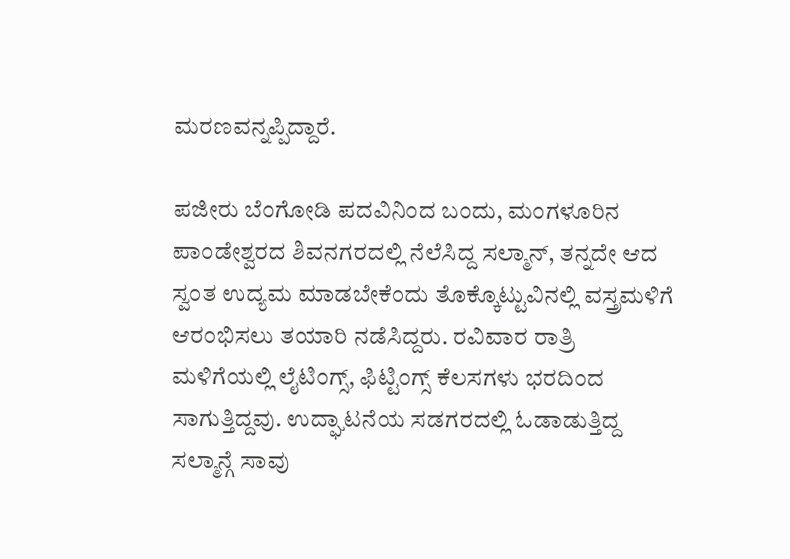ಮರಣವನ್ನಪ್ಪಿದ್ದಾರೆ.

ಪಜೀರು ಬೆಂಗೋಡಿ ಪದವಿನಿಂದ ಬಂದು, ಮಂಗಳೂರಿನ ಪಾಂಡೇಶ್ವರದ ಶಿವನಗರದಲ್ಲಿ ನೆಲೆಸಿದ್ದ ಸಲ್ಮಾನ್, ತನ್ನದೇ ಆದ ಸ್ವಂತ ಉದ್ಯಮ ಮಾಡಬೇಕೆಂದು ತೊಕ್ಕೊಟ್ಟುವಿನಲ್ಲಿ ವಸ್ತ್ರಮಳಿಗೆ ಆರಂಭಿಸಲು ತಯಾರಿ ನಡೆಸಿದ್ದರು. ರವಿವಾರ ರಾತ್ರಿ ಮಳಿಗೆಯಲ್ಲಿ ಲೈಟಿಂಗ್ಸ್, ಫಿಟ್ಟಿಂಗ್ಸ್ ಕೆಲಸಗಳು ಭರದಿಂದ ಸಾಗುತ್ತಿದ್ದವು. ಉದ್ಘಾಟನೆಯ ಸಡಗರದಲ್ಲಿ ಓಡಾಡುತ್ತಿದ್ದ ಸಲ್ಮಾನ್ಗೆ ಸಾವು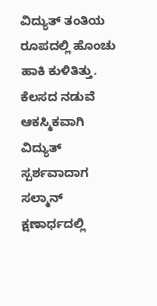ವಿದ್ಯುತ್ ತಂತಿಯ ರೂಪದಲ್ಲಿ ಹೊಂಚು ಹಾಕಿ ಕುಳಿತಿತ್ತು. ಕೆಲಸದ ನಡುವೆ ಆಕಸ್ಮಿಕವಾಗಿ ವಿದ್ಯುತ್ ಸ್ಪರ್ಶವಾದಾಗ ಸಲ್ಮಾನ್ ಕ್ಷಣಾರ್ಧದಲ್ಲಿ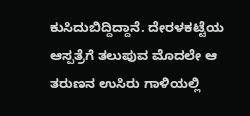ಕುಸಿದುಬಿದ್ದಿದ್ದಾನೆ. ದೇರಳಕಟ್ಟೆಯ ಆಸ್ಪತ್ರೆಗೆ ತಲುಪುವ ಮೊದಲೇ ಆ ತರುಣನ ಉಸಿರು ಗಾಳಿಯಲ್ಲಿ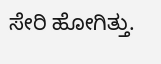ಸೇರಿ ಹೋಗಿತ್ತು.